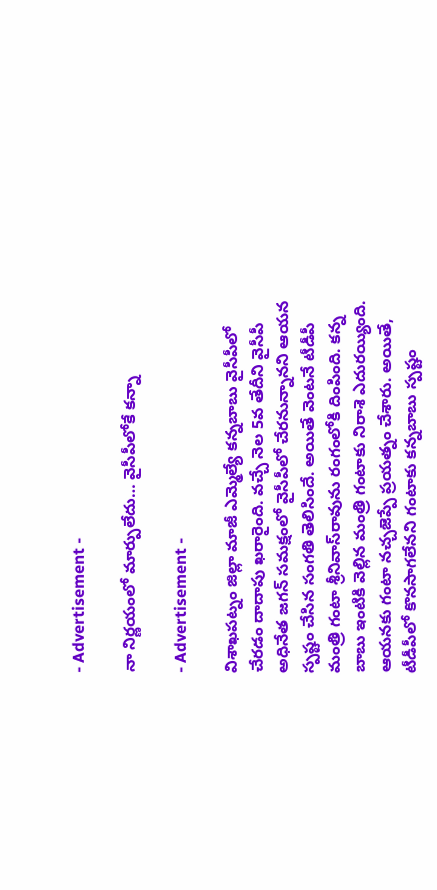- Advertisement -

నా నిర్ణ‌యంలో మార్పులేదు… వైసీపీలోకే క‌న్నా

- Advertisement -

విశాఖపట్నం జిల్లా మాజీ ఎమ్మెల్యే కన్నబాబు వైసీపీలో చేరడం దాదాపు ఖరారైంది. వచ్చే నెల 5వ తేదీని వైసీపీ అధినేత జగన్ సమక్షంలో వైసీపీలో చేరనున్నానని ఆయన స్పష్టం చేసిన సంగ‌తి తెలిసిందే. అయితే వెంట‌నే టీడీపీ మంత్రి గంటా శ్రీనివాస్‌రావును రంగంలోకి దింపింది. క‌న్న బాబు ఇంటికి వెల్లిన మంత్రి గంటాకు నిరాశె ఎదుర‌య్యింది. ఆయనకు గంటా నచ్చజెప్పే ప్రయత్నం చేశారు. అయితే, టీడీపీలో కొనసాగలేనని గంటాకు కన్నబాబు స్పష్టం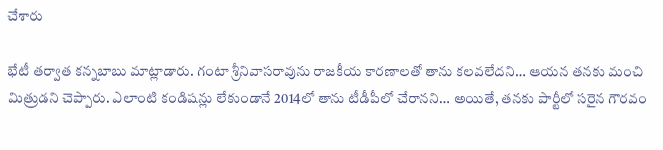చేశారు

భేటీ త‌ర్వాత క‌న్న‌బాబు మాట్లాడారు. గంటా శ్రీనివాసరావును రాజకీయ కారణాలతో తాను కలవలేదని… ఆయన తనకు మంచి మిత్రుడని చెప్పారు. ఎలాంటి కండిషన్లు లేకుండానే 2014లో తాను టీడీపీలో చేరానని… అయితే, తనకు పార్టీలో సరైన గౌరవం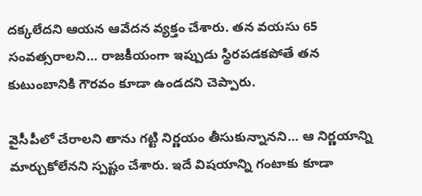దక్కలేదని ఆయన ఆవేదన వ్యక్తం చేశారు. తన వయసు 65 సంవత్సరాలని… రాజకీయంగా ఇప్పుడు స్థిరపడకపోతే తన కుటుంబానికి గౌరవం కూడా ఉండదని చెప్పారు.

వైసీపీలో చేరాలని తాను గట్టి నిర్ణయం తీసుకున్నానని… ఆ నిర్ణయాన్ని మార్చుకోలేనని స్పష్టం చేశారు. ఇదే విషయాన్ని గంటాకు కూడా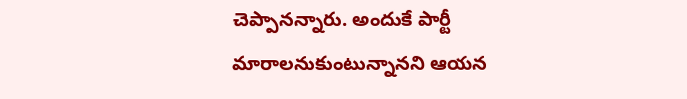చెప్పాన‌న్నారు. అందుకే పార్టీ మారాలనుకుంటున్నానని ఆయన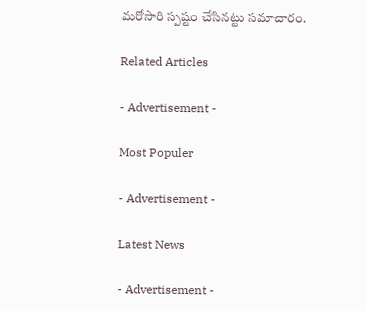మరోసారి స్పష్టం చేసినట్టు సమాచారం.

Related Articles

- Advertisement -

Most Populer

- Advertisement -

Latest News

- Advertisement -